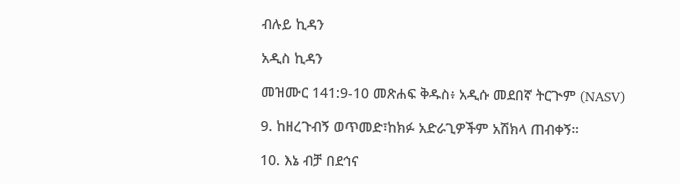ብሉይ ኪዳን

አዲስ ኪዳን

መዝሙር 141:9-10 መጽሐፍ ቅዱስ፥ አዲሱ መደበኛ ትርጒም (NASV)

9. ከዘረጉብኝ ወጥመድ፣ከክፉ አድራጊዎችም አሽክላ ጠብቀኝ።

10. እኔ ብቻ በደኅና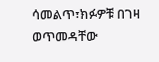ሳመልጥ፣ክፉዎቹ በገዛ ወጥመዳቸው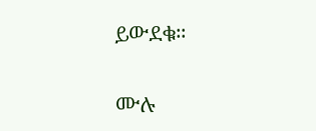ይውደቁ።

ሙሉ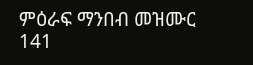ምዕራፍ ማንበብ መዝሙር 141